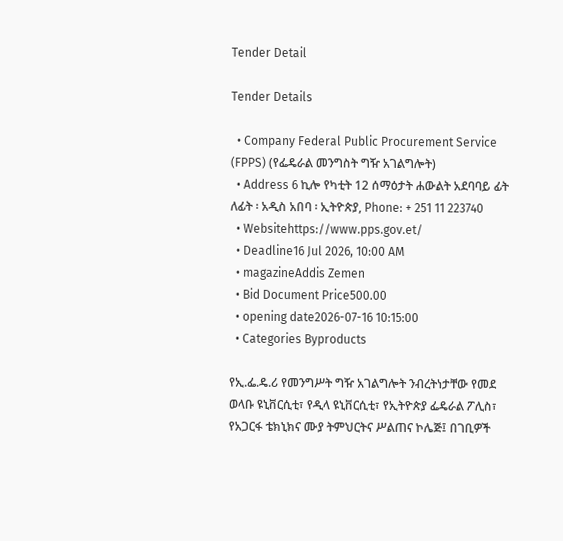Tender Detail

Tender Details

  • Company Federal Public Procurement Service (FPPS) (የፌዴራል መንግስት ግዥ አገልግሎት)
  • Address 6 ኪሎ የካቲት 12 ሰማዕታት ሐውልት አደባባይ ፊት ለፊት ፡ አዲስ አበባ ፡ ኢትዮጵያ, Phone: + 251 11 223740
  • Websitehttps://www.pps.gov.et/
  • Deadline16 Jul 2026, 10:00 AM
  • magazineAddis Zemen
  • Bid Document Price500.00
  • opening date2026-07-16 10:15:00
  • Categories Byproducts

የኢ.ፌ.ዴ.ሪ የመንግሥት ግዥ አገልግሎት ንብረትነታቸው የመደ ወላቡ ዩኒቨርሲቲ፣ የዲላ ዩኒቨርሲቲ፣ የኢትዮጵያ ፌዴራል ፖሊስ፣ የአጋርፋ ቴክኒክና ሙያ ትምህርትና ሥልጠና ኮሌጅ፤ በገቢዎች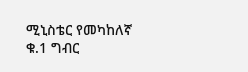ሚኒስቴር የመካከለኛ ቁ.1 ግብር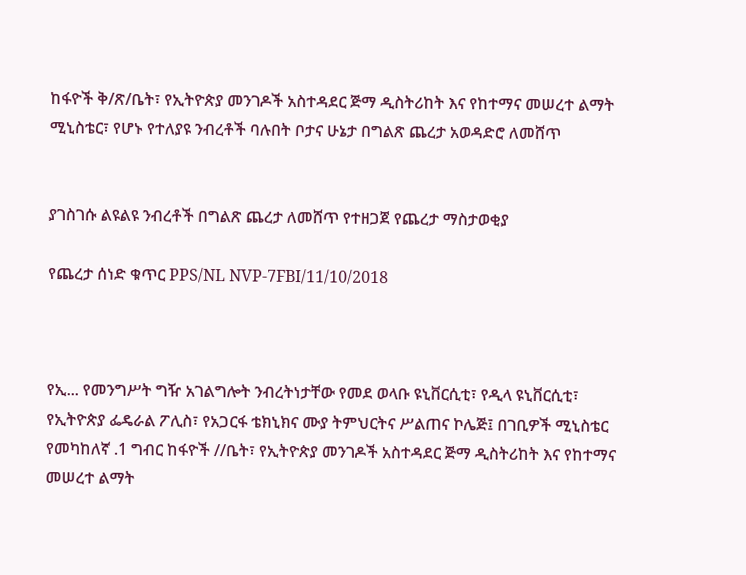ከፋዮች ቅ/ጽ/ቤት፣ የኢትዮጵያ መንገዶች አስተዳደር ጅማ ዲስትሪከት እና የከተማና መሠረተ ልማት ሚኒስቴር፣ የሆኑ የተለያዩ ንብረቶች ባሉበት ቦታና ሁኔታ በግልጽ ጨረታ አወዳድሮ ለመሸጥ


ያገስገሱ ልዩልዩ ንብረቶች በግልጽ ጨረታ ለመሸጥ የተዘጋጀ የጨረታ ማስታወቂያ

የጨረታ ሰነድ ቁጥር PPS/NL NVP-7FBI/11/10/2018



የኢ... የመንግሥት ግዥ አገልግሎት ንብረትነታቸው የመደ ወላቡ ዩኒቨርሲቲ፣ የዲላ ዩኒቨርሲቲ፣ የኢትዮጵያ ፌዴራል ፖሊስ፣ የአጋርፋ ቴክኒክና ሙያ ትምህርትና ሥልጠና ኮሌጅ፤ በገቢዎች ሚኒስቴር የመካከለኛ .1 ግብር ከፋዮች //ቤት፣ የኢትዮጵያ መንገዶች አስተዳደር ጅማ ዲስትሪከት እና የከተማና መሠረተ ልማት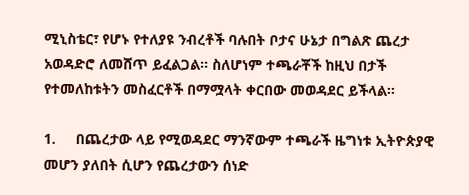ሚኒስቴር፣ የሆኑ የተለያዩ ንብረቶች ባሉበት ቦታና ሁኔታ በግልጽ ጨረታ አወዳድሮ ለመሸጥ ይፈልጋል፡፡ ስለሆነም ተጫራቾች ከዚህ በታች የተመለከቱትን መስፈርቶች በማሟላት ቀርበው መወዳደር ይችላል፡፡

1.     በጨረታው ላይ የሚወዳደር ማንኛውም ተጫራች ዜግነቱ ኢትዮጵያዊ መሆን ያለበት ሲሆን የጨረታውን ሰነድ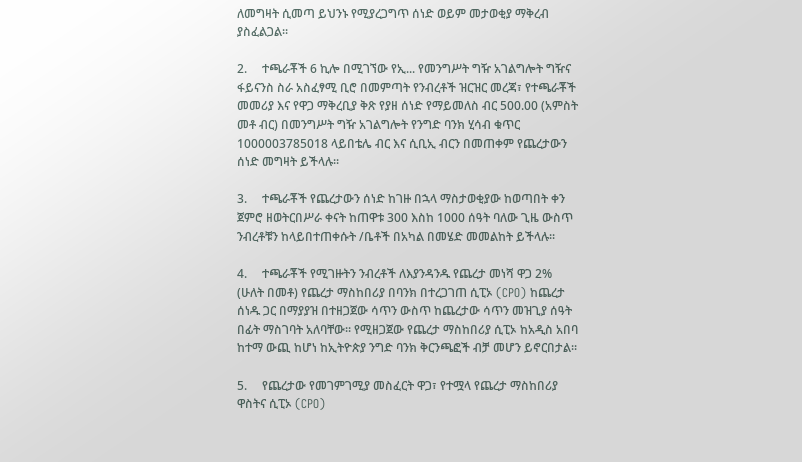ለመግዛት ሲመጣ ይህንኑ የሚያረጋግጥ ሰነድ ወይም መታወቂያ ማቅረብ ያስፈልጋል፡፡

2.     ተጫራቾች 6 ኪሎ በሚገኘው የኢ... የመንግሥት ግዥ አገልግሎት ግዥና ፋይናንስ ስራ አስፈፃሚ ቢሮ በመምጣት የንብረቶች ዝርዝር መረጃ፣ የተጫራቾች መመሪያ እና የዋጋ ማቅረቢያ ቅጽ የያዘ ሰነድ የማይመለስ ብር 500.00 (አምስት መቶ ብር) በመንግሥት ግዥ አገልግሎት የንግድ ባንክ ሂሳብ ቁጥር 1000003785018 ላይበቴሌ ብር እና ሲቢኢ ብርን በመጠቀም የጨረታውን ሰነድ መግዛት ይችላሉ፡፡

3.     ተጫራቾች የጨረታውን ሰነድ ከገዙ በኋላ ማስታወቂያው ከወጣበት ቀን ጀምሮ ዘወትርበሥራ ቀናት ከጠዋቱ 300 እስከ 1000 ሰዓት ባለው ጊዜ ውስጥ ንብረቶቹን ከላይበተጠቀሱት /ቤቶች በአካል በመሄድ መመልከት ይችላሉ፡፡

4.     ተጫራቾች የሚገዙትን ንብረቶች ለእያንዳንዱ የጨረታ መነሻ ዋጋ 2% (ሁለት በመቶ) የጨረታ ማስከበሪያ በባንክ በተረጋገጠ ሲፒኦ (CPO) ከጨረታ ሰነዱ ጋር በማያያዝ በተዘጋጀው ሳጥን ውስጥ ከጨረታው ሳጥን መዝጊያ ሰዓት በፊት ማስገባት አለባቸው፡፡ የሚዘጋጀው የጨረታ ማስከበሪያ ሲፒኦ ከአዲስ አበባ ከተማ ውጪ ከሆነ ከኢትዮጵያ ንግድ ባንክ ቅርንጫፎች ብቻ መሆን ይኖርበታል፡፡

5.     የጨረታው የመገምገሚያ መስፈርት ዋጋ፣ የተሟላ የጨረታ ማስከበሪያ ዋስትና ሲፒኦ (CPO)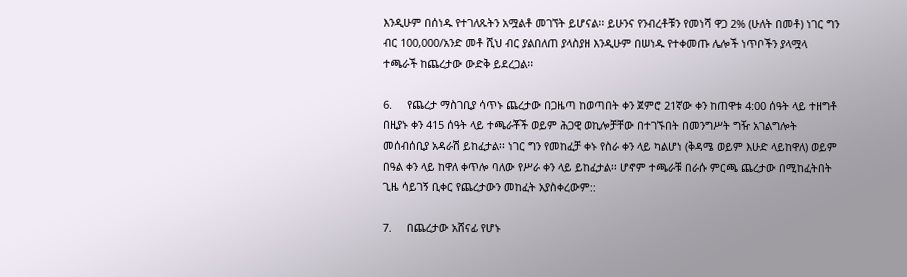እንዲሁም በሰነዱ የተገለጹትን አሟልቶ መገኘት ይሆናል፡፡ ይሁንና የንብረቶቹን የመነሻ ዋጋ 2% (ሁለት በመቶ) ነገር ግን ብር 100,000/አንድ መቶ ሺህ ብር ያልበለጠ ያላስያዘ እንዲሁም በሠነዱ የተቀመጡ ሌሎች ነጥቦችን ያላሟላ ተጫራች ከጨረታው ውድቅ ይደረጋል፡፡

6.     የጨረታ ማስገቢያ ሳጥኑ ጨረታው በጋዜጣ ከወጣበት ቀን ጀምሮ 21ኛው ቀን ከጠዋቱ 4:00 ሰዓት ላይ ተዘግቶ በዚያኑ ቀን 415 ሰዓት ላይ ተጫራቾች ወይም ሕጋዊ ወኪሎቻቸው በተገኙበት በመንግሥት ግዥ አገልግሎት መሰብሰቢያ አዳራሽ ይከፈታል፡፡ ነገር ግን የመከፈቻ ቀኑ የስራ ቀን ላይ ካልሆነ (ቅዳሜ ወይም እሁድ ላይከዋለ) ወይም በዓል ቀን ላይ ከዋለ ቀጥሎ ባለው የሥራ ቀን ላይ ይከፈታል፡፡ ሆኖም ተጫራቹ በራሱ ምርጫ ጨረታው በሚከፈትበት ጊዜ ሳይገኝ ቢቀር የጨረታውን መከፈት አያስቀረውም::

7.     በጨረታው አሸናፊ የሆኑ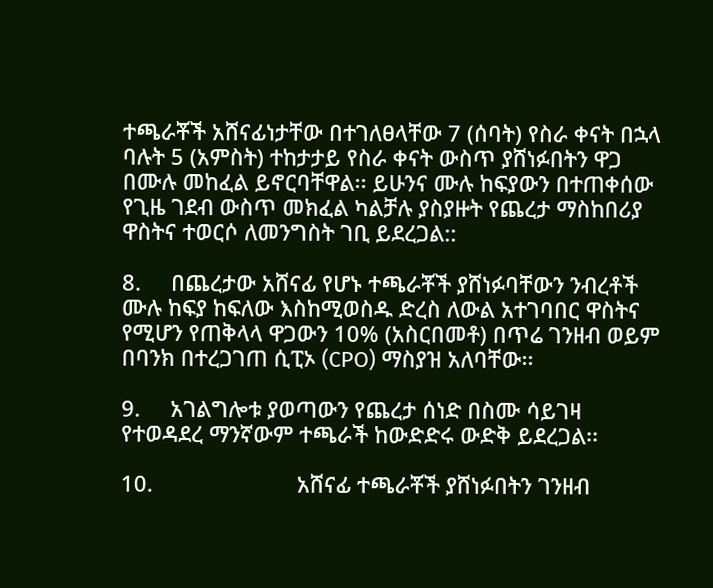ተጫራቾች አሸናፊነታቸው በተገለፀላቸው 7 (ሰባት) የስራ ቀናት በኋላ ባሉት 5 (አምስት) ተከታታይ የስራ ቀናት ውስጥ ያሸነፉበትን ዋጋ በሙሉ መከፈል ይኖርባቸዋል፡፡ ይሁንና ሙሉ ከፍያውን በተጠቀሰው የጊዜ ገደብ ውስጥ መክፈል ካልቻሉ ያስያዙት የጨረታ ማስከበሪያ ዋስትና ተወርሶ ለመንግስት ገቢ ይደረጋል::

8.     በጨረታው አሸናፊ የሆኑ ተጫራቾች ያሸነፉባቸውን ንብረቶች ሙሉ ከፍያ ከፍለው እስከሚወስዱ ድረስ ለውል አተገባበር ዋስትና የሚሆን የጠቅላላ ዋጋውን 10% (አስርበመቶ) በጥሬ ገንዘብ ወይም በባንክ በተረጋገጠ ሲፒኦ (CPO) ማስያዝ አለባቸው፡፡

9.     አገልግሎቱ ያወጣውን የጨረታ ሰነድ በስሙ ሳይገዛ የተወዳደረ ማንኛውም ተጫራች ከውድድሩ ውድቅ ይደረጋል፡፡

10.                        አሸናፊ ተጫራቾች ያሸነፉበትን ገንዘብ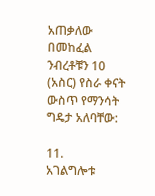አጠቃለው በመከፈል ንብረቶቹን 10 (አስር) የስራ ቀናት ውስጥ የማንሳት ግዴታ አለባቸው:

11.                        አገልግሎቱ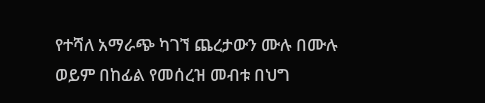የተሻለ አማራጭ ካገኘ ጨረታውን ሙሉ በሙሉ ወይም በከፊል የመሰረዝ መብቱ በህግ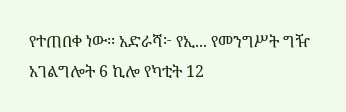የተጠበቀ ነው፡፡ አድራሻ፦ የኢ... የመንግሥት ግዥ አገልግሎት 6 ኪሎ የካቲት 12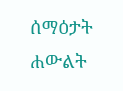ሰማዕታት ሐውልት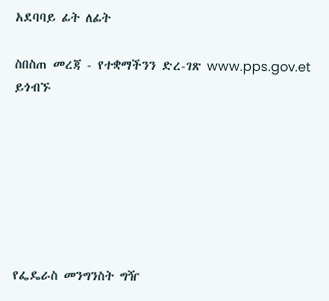አደባባይ ፊት ለፊት

ስበስጠ መረጃ - የተቋማችንን ድረ-ገጽ www.pps.gov.et ይጎብኙ







የፌዴራስ መንግንስት ግዥ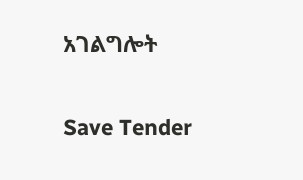አገልግሎት

Save Tender